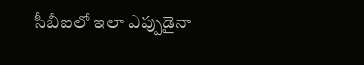సీబీఐలో ఇలా ఎప్పుడైనా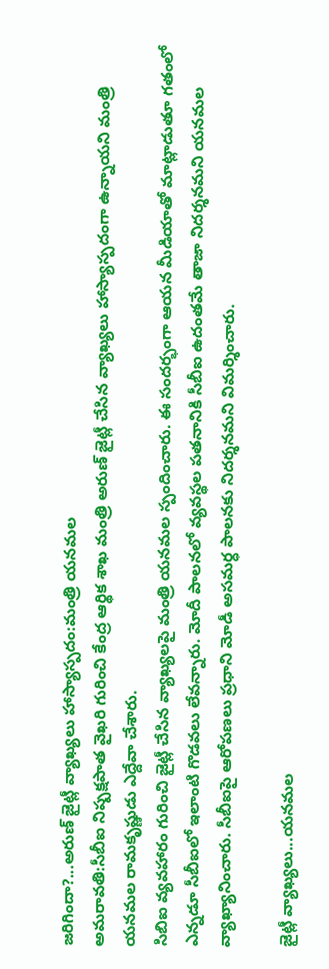జరిగిందా?...అరుణ్ జైట్లీ వ్యాఖ్యలు హాస్యాస్పదం:మంత్రి యనమల
అమరావతి:సీబీఐ నిష్పక్షపాత వైఖరి గురించి కేంద్ర ఆర్థిక శాఖ మంత్రి అరుణ్ జైట్లీ చేసిన వ్యాఖ్యలు హాస్యాస్పదంగా ఉన్నాయని మంత్రి యనమల రామకృష్ణుడు ఎద్దేవా చేశారు.
సిబిఐ వ్యవహారం గురించి జైట్లీ చేసిన వ్యాఖ్యలపై మంత్రి యనమల స్పందించారు. ఈ సందర్భంగా ఆయన మీడియాతో మాట్లాడుతూ గతంలో ఎన్నడూ సీబీఐలో ఇలాంటి గొడవలు లేవన్నారు. మోదీ పాలనలో వ్యవస్థల పతనానికి సీబీఐ ఉదంతమే తాజా నిదర్శనమని యనమల వ్యాఖ్యానించారు. సీబీఐపై ఆరోపణలు ప్రధాని మోడీ అసమర్ధ పాలనకు నిదర్శనమని విమర్శించారు.

జైట్లీ వ్యాఖ్యలు...యనమల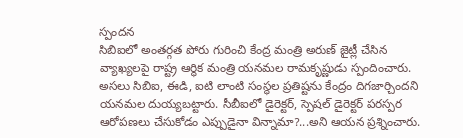స్పందన
సిబిఐలో అంతర్గత పోరు గురించి కేంద్ర మంత్రి అరుణ్ జైట్లీ చేసిన వ్యాఖ్యలపై రాష్ట్ర ఆర్థిక మంత్రి యనమల రామకృష్ణుడు స్పందించారు. అసలు సిబిఐ, ఈడి, ఐటి లాంటి సంస్థల ప్రతిష్టను కేంద్రం దిగజార్చిందని యనమల దుయ్యబట్టారు. సీబీఐలో డైరెక్టర్, స్పెషల్ డైరెక్టర్ పరస్పర ఆరోపణలు చేసుకోడం ఎప్పుడైనా విన్నామా?...అని ఆయన ప్రశ్నించారు.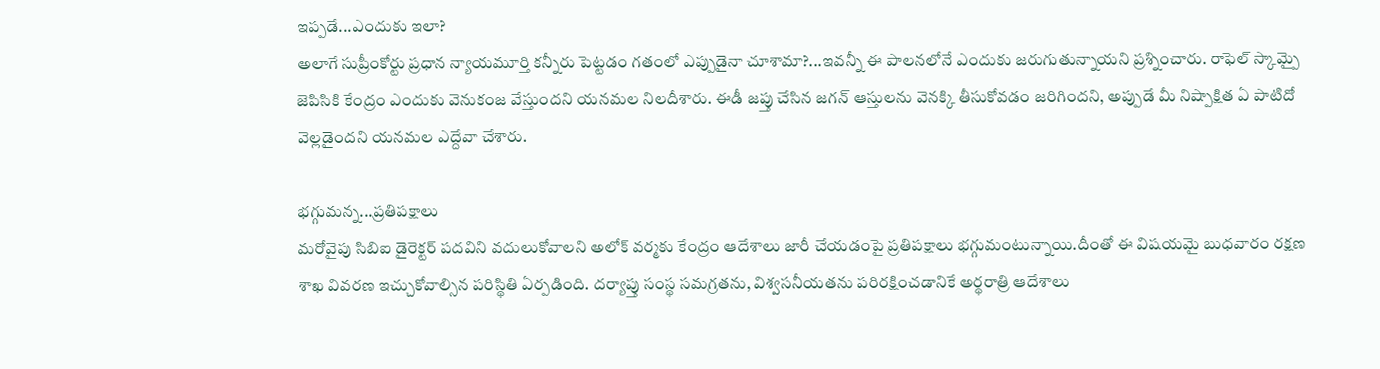ఇప్పడే...ఎందుకు ఇలా?
అలాగే సుప్రీంకోర్టు ప్రధాన న్యాయమూర్తి కన్నీరు పెట్టడం గతంలో ఎప్పుడైనా చూశామా?...ఇవన్నీ ఈ పాలనలోనే ఎందుకు జరుగుతున్నాయని ప్రశ్నించారు. రాఫెల్ స్కామ్పై జెపిసికి కేంద్రం ఎందుకు వెనుకంజ వేస్తుందని యనమల నిలదీశారు. ఈడీ జప్తు చేసిన జగన్ ఆస్తులను వెనక్కి తీసుకోవడం జరిగిందని, అప్పుడే మీ నిష్పాక్షిత ఏ పాటిదో వెల్లడైందని యనమల ఎద్దేవా చేశారు.

భగ్గుమన్న...ప్రతిపక్షాలు
మరోవైపు సిబిఐ డైరెక్టర్ పదవిని వదులుకోవాలని అలోక్ వర్మకు కేంద్రం ఆదేశాలు జారీ చేయడంపై ప్రతిపక్షాలు భగ్గుమంటున్నాయి.దీంతో ఈ విషయమై బుధవారం రక్షణ శాఖ వివరణ ఇచ్చుకోవాల్సిన పరిస్థితి ఏర్పడింది. దర్యాప్తు సంస్థ సమగ్రతను, విశ్వసనీయతను పరిరక్షించడానికే అర్థరాత్రి ఆదేశాలు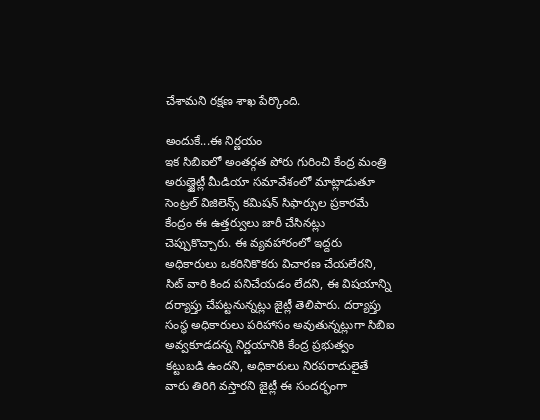చేశామని రక్షణ శాఖ పేర్కొంది.

అందుకే...ఈ నిర్ణయం
ఇక సిబిఐలో అంతర్గత పోరు గురించి కేంద్ర మంత్రి అరుణ్జైట్లీ మీడియా సమావేశంలో మాట్లాడుతూ సెంట్రల్ విజిలెన్స్ కమిషన్ సిఫార్సుల ప్రకారమే కేంద్రం ఈ ఉత్తర్వులు జారీ చేసినట్లు చెప్పుకొచ్చారు. ఈ వ్యవహారంలో ఇద్దరు అధికారులు ఒకరినికొకరు విచారణ చేయలేరని, సిట్ వారి కింద పనిచేయడం లేదని, ఈ విషయాన్ని దర్యాప్తు చేపట్టనున్నట్లు జైట్లీ తెలిపారు. దర్యాప్తు సంస్థ అధికారులు పరిహాసం అవుతున్నట్లుగా సిబిఐ అవ్వకూడదన్న నిర్ణయానికి కేంద్ర ప్రభుత్వం కట్టుబడి ఉందని, అధికారులు నిరపరాదులైతే వారు తిరిగి వస్తారని జైట్లీ ఈ సందర్భంగా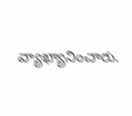వ్యాఖ్యానించారు.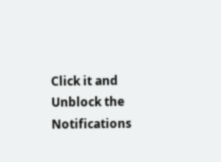Click it and Unblock the Notifications